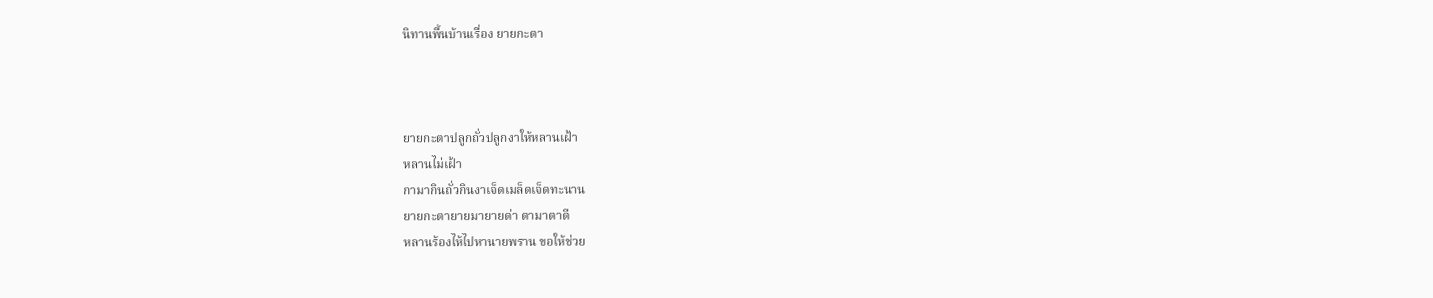นิทานพื้นบ้านเรื่อง ยายกะตา



ยายกะตาปลูกถั่วปลูกงาให้หลานเฝ้า
หลานไม่เฝ้า
กามากินถั่วกินงาเจ็ดเมล็ดเจ็ดทะนาน
ยายกะตายายมายายด่า ตามาตาตี
หลานร้องไห้ไปหานายพราน ขอให้ช่วย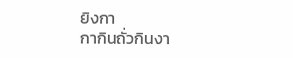ยิงกา
กากินถั่วกินงา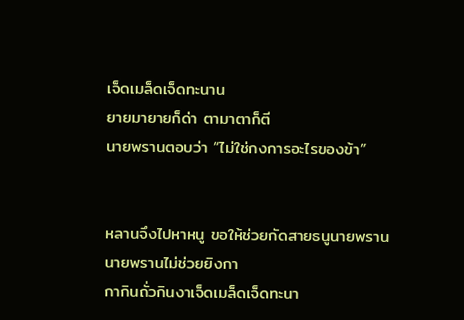เจ็ดเมล็ดเจ็ดทะนาน
ยายมายายก็ด่า ตามาตาก็ตี
นายพรานตอบว่า “ไม่ใช่กงการอะไรของข้า”


หลานจึงไปหาหนู ขอให้ช่วยกัดสายธนูนายพราน
นายพรานไม่ช่วยยิงกา
กากินถั่วกินงาเจ็ดเมล็ดเจ็ดทะนา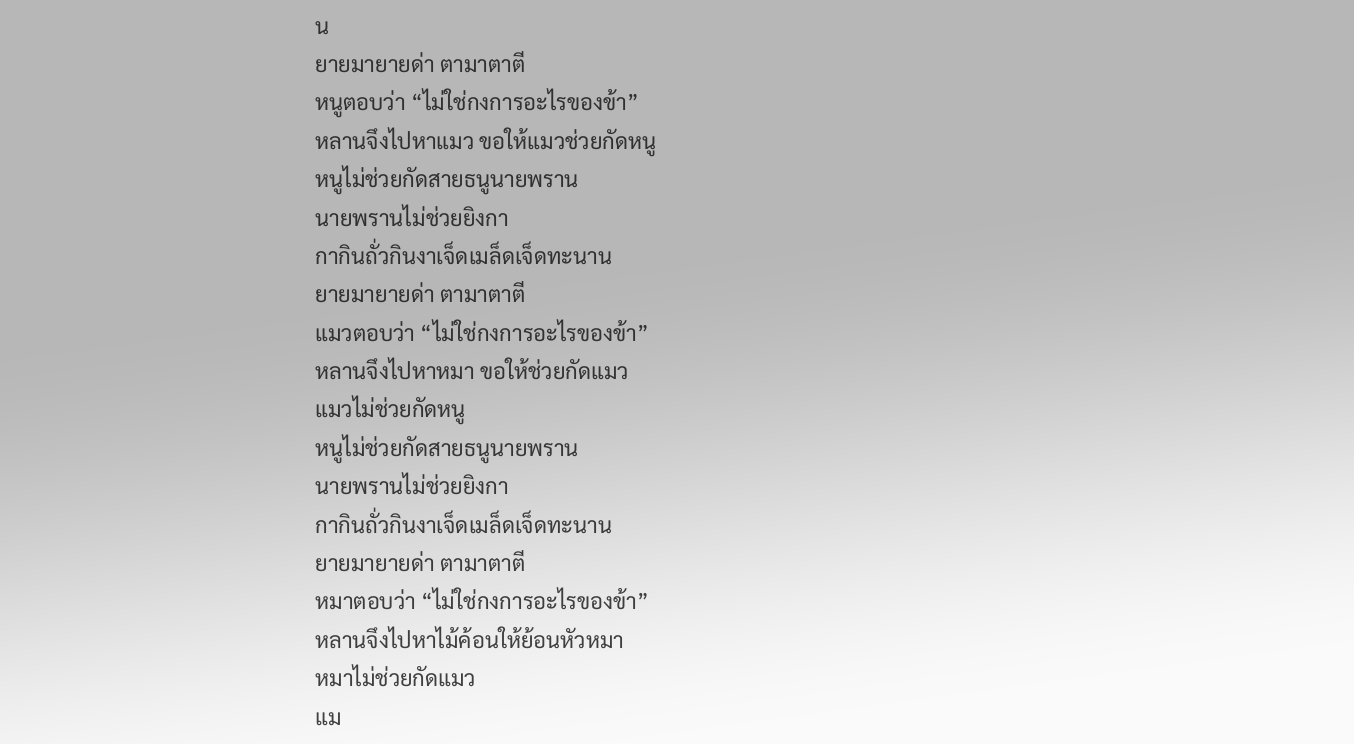น
ยายมายายด่า ตามาตาตี
หนูตอบว่า “ไม่ใช่กงการอะไรของข้า”
หลานจึงไปหาแมว ขอให้แมวช่วยกัดหนู
หนูไม่ช่วยกัดสายธนูนายพราน
นายพรานไม่ช่วยยิงกา
กากินถั่วกินงาเจ็ดเมล็ดเจ็ดทะนาน
ยายมายายด่า ตามาตาตี
แมวตอบว่า “ไม่ใช่กงการอะไรของข้า”
หลานจึงไปหาหมา ขอให้ช่วยกัดแมว
แมวไม่ช่วยกัดหนู
หนูไม่ช่วยกัดสายธนูนายพราน
นายพรานไม่ช่วยยิงกา
กากินถั่วกินงาเจ็ดเมล็ดเจ็ดทะนาน
ยายมายายด่า ตามาตาตี
หมาตอบว่า “ไม่ใช่กงการอะไรของข้า”
หลานจึงไปหาไม้ค้อนให้ย้อนหัวหมา
หมาไม่ช่วยกัดแมว
แม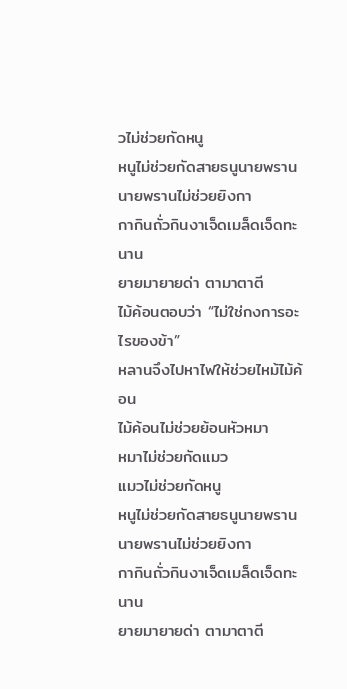วไม่ช่วยกัดหนู
หนูไม่ช่วยกัดสายธนูนายพราน
นายพรานไม่ช่วยยิงกา
กากินถั่วกินงาเจ็ดเมล็ดเจ็ดทะนาน
ยายมายายด่า ตามาตาตี
ไม้ค้อนตอบว่า “ไม่ใช่กงการอะไรของข้า”
หลานจึงไปหาไฟให้ช่วยไหม้ไม้ค้อน
ไม้ค้อนไม่ช่วยย้อนหัวหมา
หมาไม่ช่วยกัดแมว
แมวไม่ช่วยกัดหนู
หนูไม่ช่วยกัดสายธนูนายพราน
นายพรานไม่ช่วยยิงกา
กากินถั่วกินงาเจ็ดเมล็ดเจ็ดทะนาน
ยายมายายด่า ตามาตาตี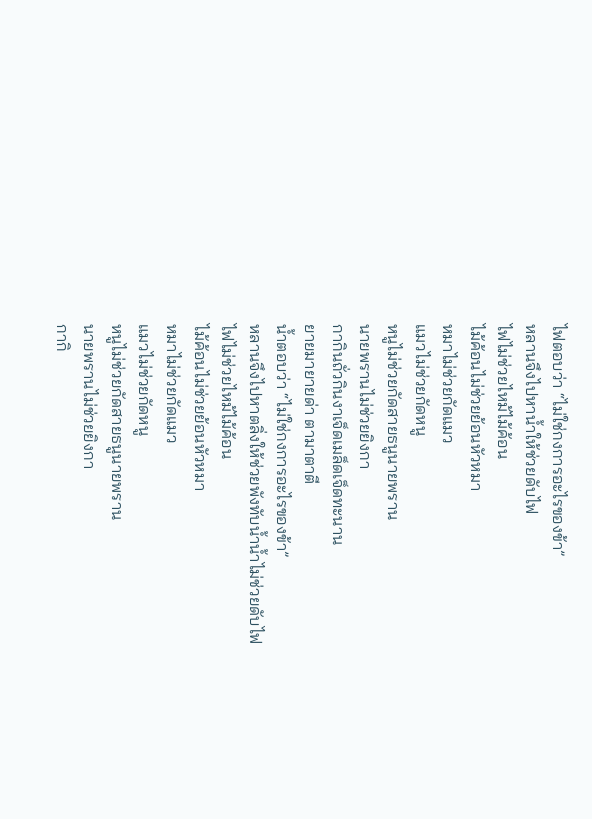ไฟตอบว่า “ไม่ใช่กงการอะไรของข้า”
หลานจึงไปหาน้ำให้ช่วยดับไฟ
ไฟไม่ช่วยไหม้ไม้ค้อน
ไม้ค้อนไม่ช่วยย้อนหัวหมา
หมาไม่ช่วยกัดแมว
แมวไม่ช่วยกัดหนู
หนูไม่ช่วยกัดสายธนูนายพราน
นายพรานไม่ช่วยยิงกา
กากินถั่วกินงาเจ็ดเมล็ดเจ็ดทะนาน
ยายมายายด่า ตามาตาตี
น้ำตอบว่า “ไม่ใช่กงการอะไรของข้า”
หลานจึงไปหาตลิ่งให้ช่วยพังทับน้ำน้ำไม่ช่วยดับไฟ
ไฟไม่ช่วยไหม้ไม้ค้อน
ไม้ค้อนไม่ช่วยย้อนหัวหมา
หมาไม่ช่วยกัดแมว
แมวไม่ช่วยกัดหนู
หนูไม่ช่วยกัดสายธนูนายพราน
นายพรานไม่ช่วยยิงกา
กากิ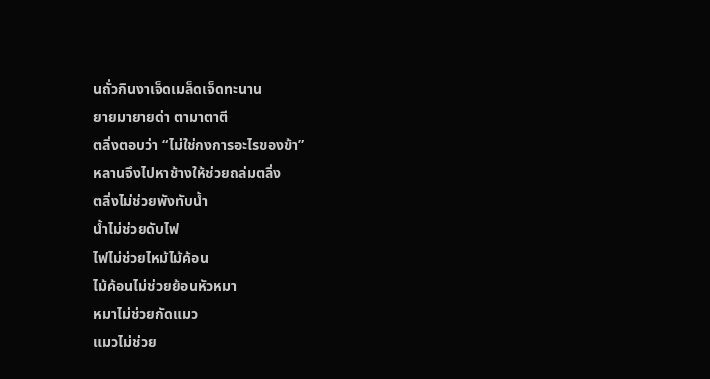นถั่วกินงาเจ็ดเมล็ดเจ็ดทะนาน
ยายมายายด่า ตามาตาตี
ตลิ่งตอบว่า “ไม่ใช่กงการอะไรของข้า”
หลานจึงไปหาช้างให้ช่วยถล่มตลิ่ง
ตลิ่งไม่ช่วยพังทับน้ำ
น้ำไม่ช่วยดับไฟ
ไฟไม่ช่วยไหม้ไม้ค้อน
ไม้ค้อนไม่ช่วยย้อนหัวหมา
หมาไม่ช่วยกัดแมว
แมวไม่ช่วย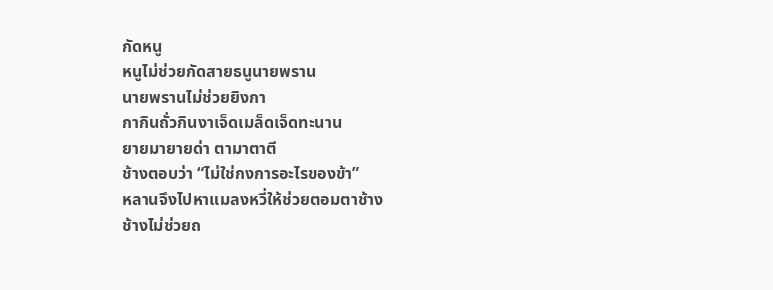กัดหนู
หนูไม่ช่วยกัดสายธนูนายพราน
นายพรานไม่ช่วยยิงกา
กากินถั่วกินงาเจ็ดเมล็ดเจ็ดทะนาน
ยายมายายด่า ตามาตาตี
ช้างตอบว่า “ไม่ใช่กงการอะไรของข้า”
หลานจึงไปหาแมลงหวี่ให้ช่วยตอมตาช้าง
ช้างไม่ช่วยถ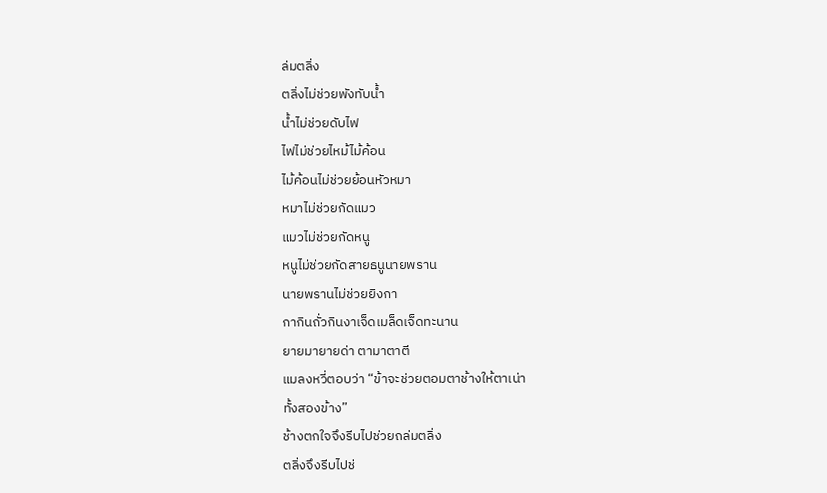ล่มตลิ่ง
ตลิ่งไม่ช่วยพังทับน้ำ
น้ำไม่ช่วยดับไฟ
ไฟไม่ช่วยไหม้ไม้ค้อน
ไม้ค้อนไม่ช่วยย้อนหัวหมา
หมาไม่ช่วยกัดแมว
แมวไม่ช่วยกัดหนู
หนูไม่ช่วยกัดสายธนูนายพราน
นายพรานไม่ช่วยยิงกา
กากินถั่วกินงาเจ็ดเมล็ดเจ็ดทะนาน
ยายมายายด่า ตามาตาตี
แมลงหวี่ตอบว่า “ข้าจะช่วยตอมตาช้างให้ตาเน่า
ทั้งสองข้าง”
ช้างตกใจจึงรีบไปช่วยถล่มตลิ่ง
ตลิ่งจึงรีบไปช่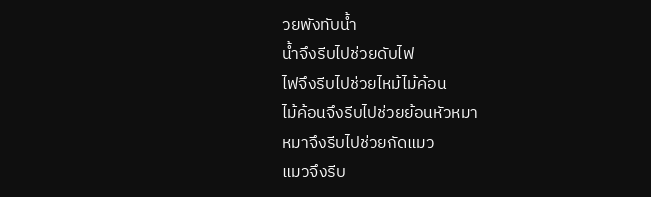วยพังทับน้ำ
น้ำจึงรีบไปช่วยดับไฟ
ไฟจึงรีบไปช่วยไหม้ไม้ค้อน
ไม้ค้อนจึงรีบไปช่วยย้อนหัวหมา
หมาจึงรีบไปช่วยกัดแมว
แมวจึงรีบ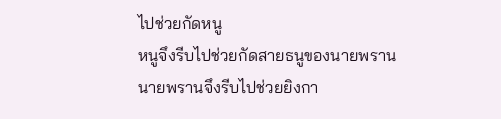ไปช่วยกัดหนู
หนูจึงรีบไปช่วยกัดสายธนูของนายพราน
นายพรานจึงรีบไปช่วยยิงกา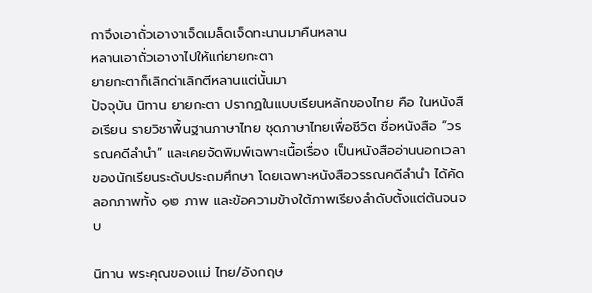กาจึงเอาถั่วเอางาเจ็ดเมล็ดเจ็ดทะนานมาคืนหลาน
หลานเอาถั่วเอางาไปให้แก่ยายกะตา
ยายกะตาก็เลิกด่าเลิกตีหลานแต่นั้นมา
ปัจจุบัน นิทาน ยายกะตา ปรากฏในแบบเรียนหลักของไทย คือ ในหนังสือเรียน รายวิชาพื้นฐานภาษาไทย ชุดภาษาไทยเพื่อชีวิต ชื่อหนังสือ “วรรณคดีลำนำ” และเคยจัดพิมพ์เฉพาะเนื้อเรื่อง เป็นหนังสืออ่านนอกเวลาของนักเรียนระดับประถมศึกษา โดยเฉพาะหนังสือวรรณคดีลำนำ ได้คัดลอกภาพทั้ง ๑๒ ภาพ และข้อความข้างใต้ภาพเรียงลำดับตั้งแต่ต้นจนจบ

นิทาน พระคุณของเเม่ ไทย/อังกฤษ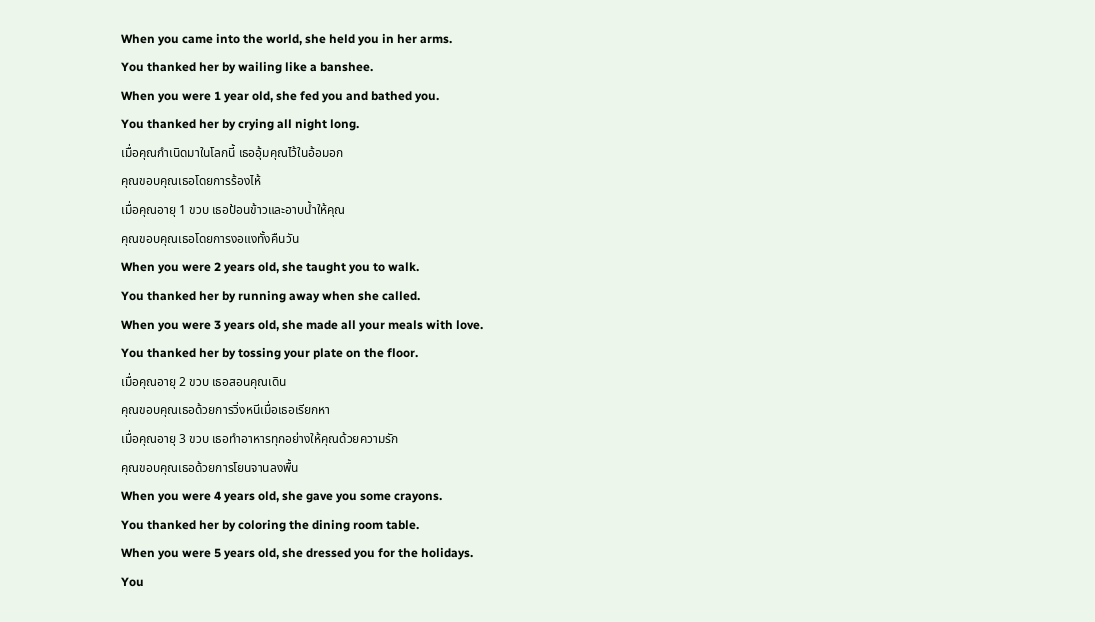When you came into the world, she held you in her arms.
You thanked her by wailing like a banshee.
When you were 1 year old, she fed you and bathed you.
You thanked her by crying all night long.
เมื่อคุณกำเนิดมาในโลกนี้ เธออุ้มคุณไว้ในอ้อมอก
คุณขอบคุณเธอโดยการร้องไห้
เมื่อคุณอายุ 1 ขวบ เธอป้อนข้าวและอาบน้ำให้คุณ
คุณขอบคุณเธอโดยการงอแงทั้งคืนวัน
When you were 2 years old, she taught you to walk.
You thanked her by running away when she called.
When you were 3 years old, she made all your meals with love.
You thanked her by tossing your plate on the floor.
เมื่อคุณอายุ 2 ขวบ เธอสอนคุณเดิน
คุณขอบคุณเธอด้วยการวิ่งหนีเมื่อเธอเรียกหา
เมื่อคุณอายุ 3 ขวบ เธอทำอาหารทุกอย่างให้คุณด้วยความรัก
คุณขอบคุณเธอด้วยการโยนจานลงพื้น
When you were 4 years old, she gave you some crayons.
You thanked her by coloring the dining room table.
When you were 5 years old, she dressed you for the holidays.
You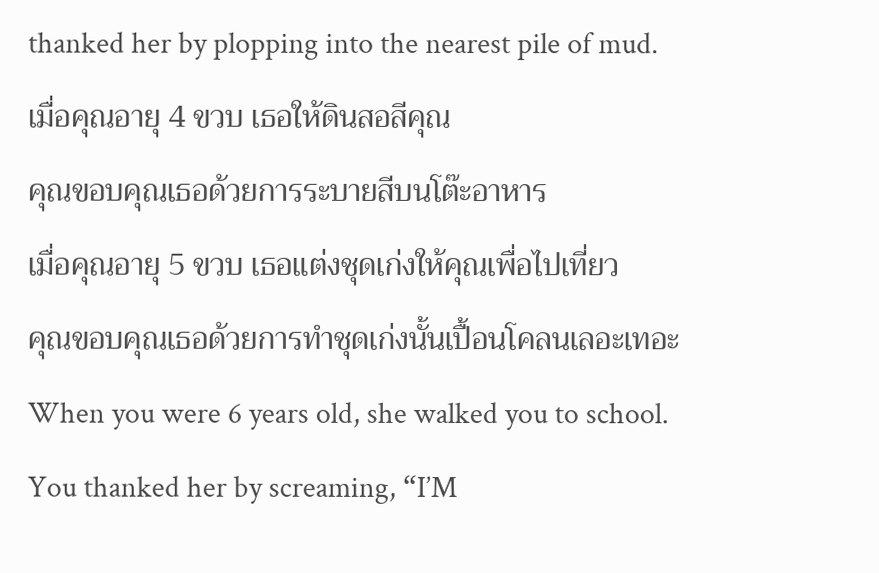thanked her by plopping into the nearest pile of mud.
เมื่อคุณอายุ 4 ขวบ เธอให้ดินสอสีคุณ
คุณขอบคุณเธอด้วยการระบายสีบนโต๊ะอาหาร
เมื่อคุณอายุ 5 ขวบ เธอแต่งชุดเก่งให้คุณเพื่อไปเที่ยว
คุณขอบคุณเธอด้วยการทำชุดเก่งนั้นเปื้อนโคลนเลอะเทอะ
When you were 6 years old, she walked you to school.
You thanked her by screaming, “I’M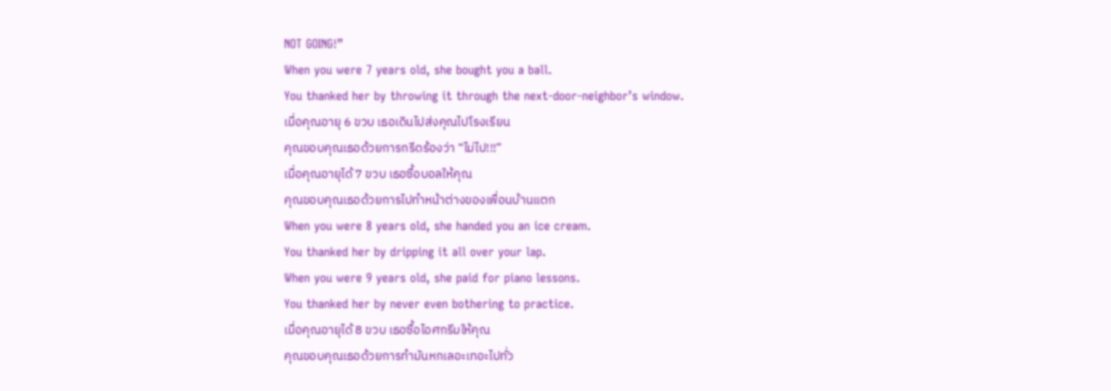NOT GOING!”
When you were 7 years old, she bought you a ball.
You thanked her by throwing it through the next-door-neighbor’s window.
เมื่อคุณอายุ 6 ขวบ เธอเดินไปส่งคุณไปโรงเรียน
คุณขอบคุณเธอด้วยการกรีดร้องว่า “ไม่ไป!!!”
เมื่อคุณอายุได้ 7 ขวบ เธอซื้อบอลให้คุณ
คุณขอบคุณเธอด้วยการไปทำหน้าต่างของเพื่อนบ้านแตก
When you were 8 years old, she handed you an ice cream.
You thanked her by dripping it all over your lap.
When you were 9 years old, she paid for piano lessons.
You thanked her by never even bothering to practice.
เมื่อคุณอายุได้ 8 ขวบ เธอซื้อไอศกรีมให้คุณ
คุณขอบคุณเธอด้วยการทำมันหกเลอะเทอะไปทั่ว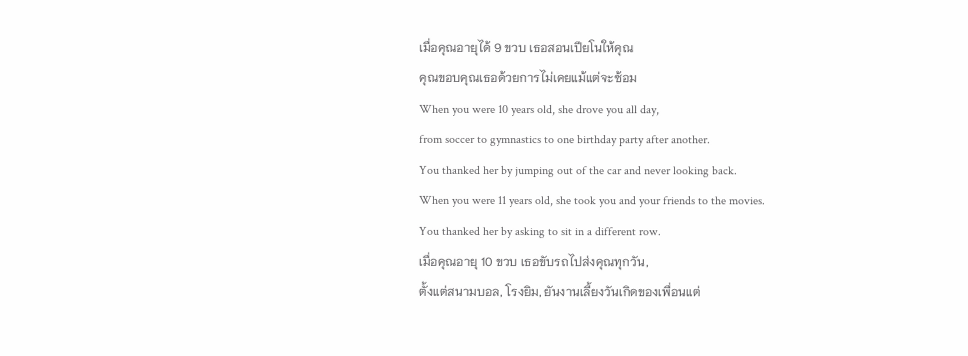เมื่อคุณอายุได้ 9 ขวบ เธอสอนเปียโนให้คุณ
คุณขอบคุณเธอด้วยการไม่เคยแม้แต่จะซ้อม
When you were 10 years old, she drove you all day,
from soccer to gymnastics to one birthday party after another.
You thanked her by jumping out of the car and never looking back.
When you were 11 years old, she took you and your friends to the movies.
You thanked her by asking to sit in a different row.
เมื่อคุณอายุ 10 ขวบ เธอขับรถไปส่งคุณทุกวัน,
ตั้งแต่สนามบอล, โรงยิม, ยันงานเลี้ยงวันเกิดของเพื่อนแต่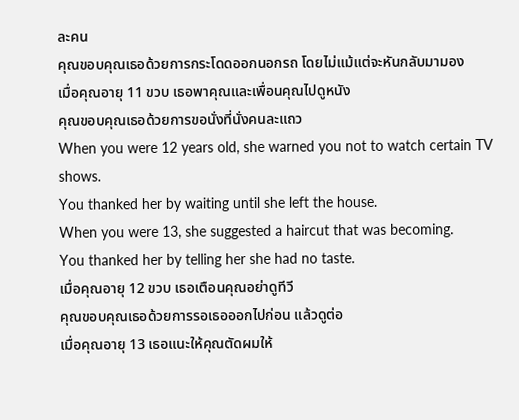ละคน
คุณขอบคุณเธอด้วยการกระโดดออกนอกรถ โดยไม่แม้แต่จะหันกลับมามอง
เมื่อคุณอายุ 11 ขวบ เธอพาคุณและเพื่อนคุณไปดูหนัง
คุณขอบคุณเธอด้วยการขอนั่งที่นั่งคนละแถว
When you were 12 years old, she warned you not to watch certain TV shows.
You thanked her by waiting until she left the house.
When you were 13, she suggested a haircut that was becoming.
You thanked her by telling her she had no taste.
เมื่อคุณอายุ 12 ขวบ เธอเตือนคุณอย่าดูทีวี
คุณขอบคุณเธอด้วยการรอเธอออกไปก่อน แล้วดูต่อ
เมื่อคุณอายุ 13 เธอแนะให้คุณตัดผมให้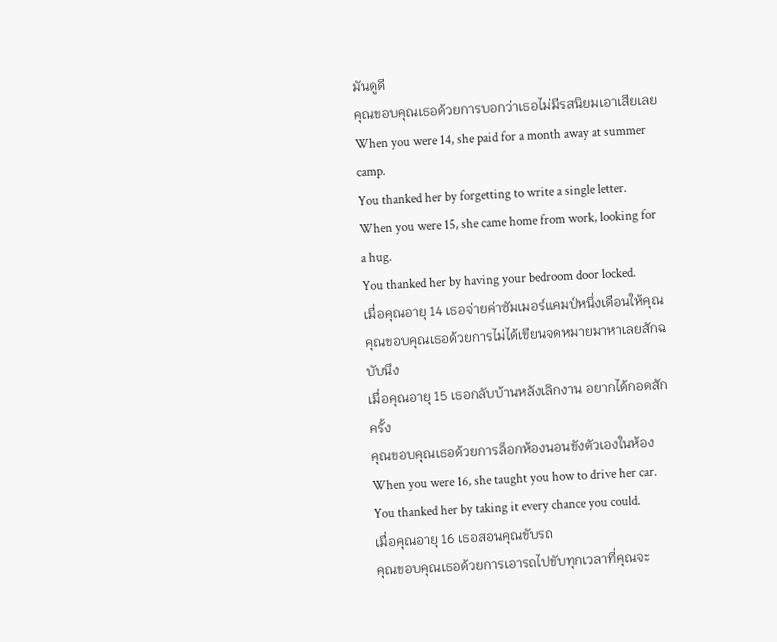มันดูดี
คุณขอบคุณเธอด้วยการบอกว่าเธอไม่มีรสนิยมเอาเสียเลย
When you were 14, she paid for a month away at summer camp.
You thanked her by forgetting to write a single letter.
When you were 15, she came home from work, looking for a hug.
You thanked her by having your bedroom door locked.
เมื่อคุณอายุ 14 เธอจ่ายค่าซัมเมอร์แคมป์หนึ่งเดือนให้คุณ
คุณขอบคุณเธอด้วยการไม่ได้เขียนจดหมายมาหาเลยสักฉบับนึง
เมื่อคุณอายุ 15 เธอกลับบ้านหลังเลิกงาน อยากได้กอดสักครั้ง
คุณขอบคุณเธอด้วยการล็อกห้องนอนขังตัวเองในห้อง
When you were 16, she taught you how to drive her car.
You thanked her by taking it every chance you could.
เมื่อคุณอายุ 16 เธอสอนคุณขับรถ
คุณขอบคุณเธอด้วยการเอารถไปขับทุกเวลาที่คุณจะ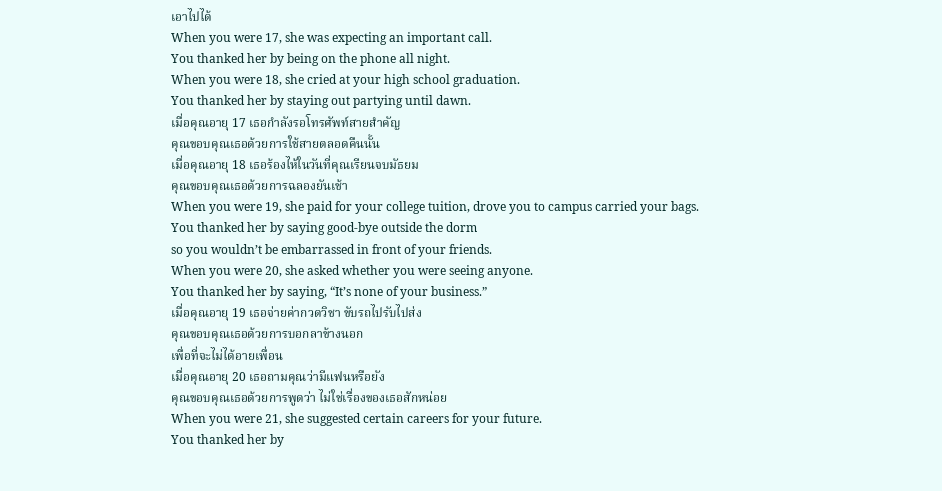เอาไปได้
When you were 17, she was expecting an important call.
You thanked her by being on the phone all night.
When you were 18, she cried at your high school graduation.
You thanked her by staying out partying until dawn.
เมื่อคุณอายุ 17 เธอกำลังรอโทรศัพท์สายสำคัญ
คุณขอบคุณเธอด้วยการใช้สายตลอดคืนนั้น
เมื่อคุณอายุ 18 เธอร้องไห้ในวันที่คุณเรียนจบมัธยม
คุณขอบคุณเธอด้วยการฉลองยันเช้า
When you were 19, she paid for your college tuition, drove you to campus carried your bags.
You thanked her by saying good-bye outside the dorm
so you wouldn’t be embarrassed in front of your friends.
When you were 20, she asked whether you were seeing anyone.
You thanked her by saying, “It’s none of your business.”
เมื่อคุณอายุ 19 เธอจ่ายค่ากวดวิชา ขับรถไปรับไปส่ง
คุณขอบคุณเธอด้วยการบอกลาข้างนอก
เพื่อที่จะไม่ได้อายเพื่อน
เมื่อคุณอายุ 20 เธอถามคุณว่ามีแฟนหรือยัง
คุณขอบคุณเธอด้วยการพูดว่า ไม่ใช่เรื่องของเธอสักหน่อย
When you were 21, she suggested certain careers for your future.
You thanked her by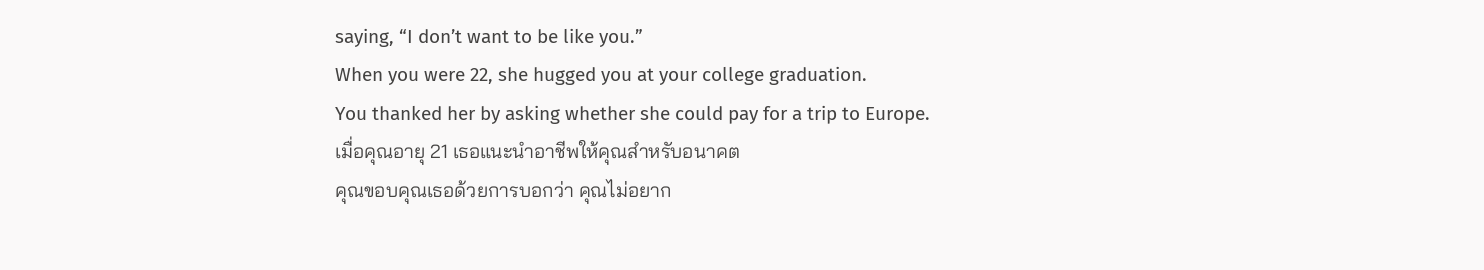saying, “I don’t want to be like you.”
When you were 22, she hugged you at your college graduation.
You thanked her by asking whether she could pay for a trip to Europe.
เมื่อคุณอายุ 21 เธอแนะนำอาชีพให้คุณสำหรับอนาคต
คุณขอบคุณเธอด้วยการบอกว่า คุณไม่อยาก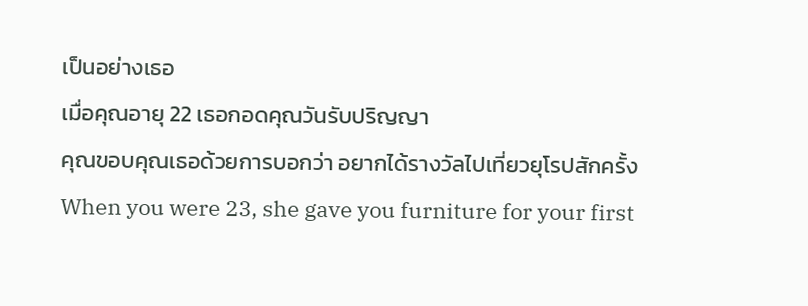เป็นอย่างเธอ
เมื่อคุณอายุ 22 เธอกอดคุณวันรับปริญญา
คุณขอบคุณเธอด้วยการบอกว่า อยากได้รางวัลไปเที่ยวยุโรปสักครั้ง
When you were 23, she gave you furniture for your first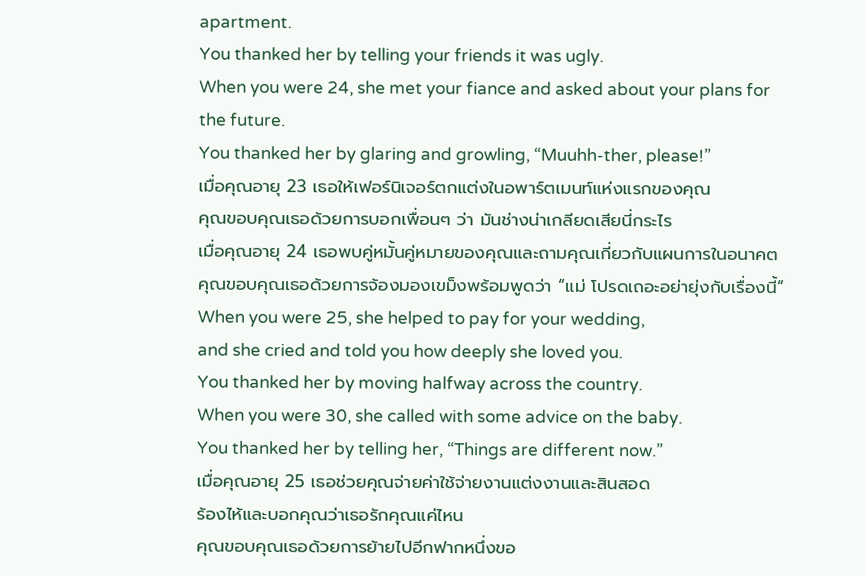apartment.
You thanked her by telling your friends it was ugly.
When you were 24, she met your fiance and asked about your plans for the future.
You thanked her by glaring and growling, “Muuhh-ther, please!”
เมื่อคุณอายุ 23 เธอให้เฟอร์นิเจอร์ตกแต่งในอพาร์ตเมนท์แห่งแรกของคุณ
คุณขอบคุณเธอด้วยการบอกเพื่อนๆ ว่า มันช่างน่าเกลียดเสียนี่กระไร
เมื่อคุณอายุ 24 เธอพบคู่หมั้นคู่หมายของคุณและถามคุณเกี่ยวกับแผนการในอนาคต
คุณขอบคุณเธอด้วยการจ้องมองเขม็งพร้อมพูดว่า “แม่ โปรดเถอะอย่ายุ่งกับเรื่องนี้”
When you were 25, she helped to pay for your wedding,
and she cried and told you how deeply she loved you.
You thanked her by moving halfway across the country.
When you were 30, she called with some advice on the baby.
You thanked her by telling her, “Things are different now.”
เมื่อคุณอายุ 25 เธอช่วยคุณจ่ายค่าใช้จ่ายงานแต่งงานและสินสอด
ร้องไห้และบอกคุณว่าเธอรักคุณแค่ไหน
คุณขอบคุณเธอด้วยการย้ายไปอีกฟากหนึ่งขอ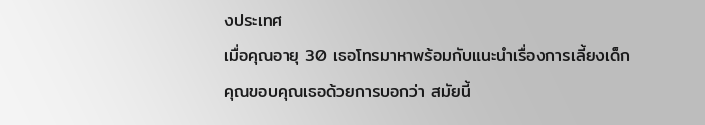งประเทศ
เมื่อคุณอายุ 30 เธอโทรมาหาพร้อมกับแนะนำเรื่องการเลี้ยงเด็ก
คุณขอบคุณเธอด้วยการบอกว่า สมัยนี้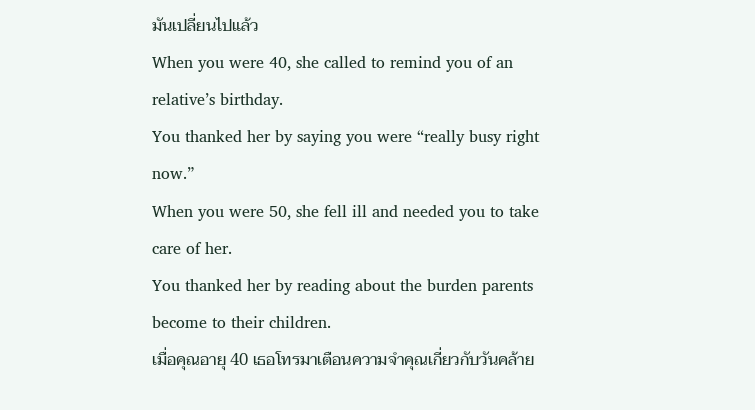มันเปลี่ยนไปแล้ว
When you were 40, she called to remind you of an relative’s birthday.
You thanked her by saying you were “really busy right now.”
When you were 50, she fell ill and needed you to take care of her.
You thanked her by reading about the burden parents become to their children.
เมื่อคุณอายุ 40 เธอโทรมาเตือนความจำคุณเกี่ยวกับวันคล้าย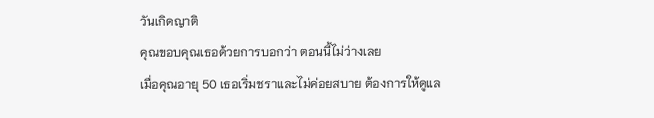วันเกิดญาติ
คุณขอบคุณเธอด้วยการบอกว่า ตอนนี้ไม่ว่างเลย
เมื่อคุณอายุ 50 เธอเริ่มชราและไม่ค่อยสบาย ต้องการให้ดูแล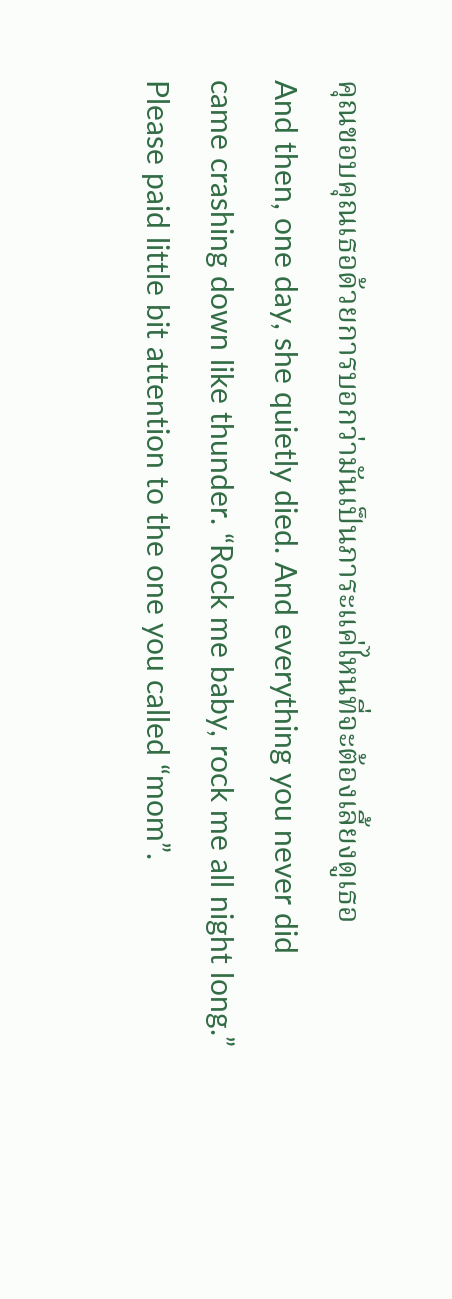คุณขอบคุณเธอด้วยการบอกว่ามันเป็นภาระแค่ไหนที่จะต้องเลี้ยงดูเธอ
And then, one day, she quietly died. And everything you never did
came crashing down like thunder. “Rock me baby, rock me all night long.”
Please paid little bit attention to the one you called “mom”.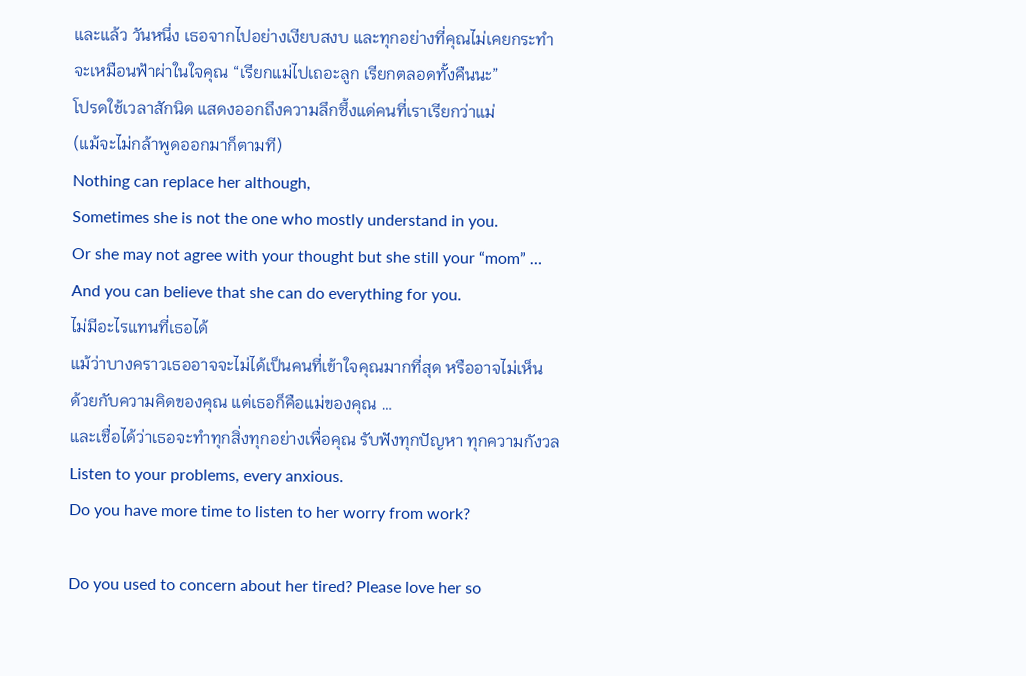และแล้ว วันหนึ่ง เธอจากไปอย่างเงียบสงบ และทุกอย่างที่คุณไม่เคยกระทำ
จะเหมือนฟ้าผ่าในใจคุณ “เรียกแม่ไปเถอะลูก เรียกตลอดทั้งคืนนะ”
โปรดใช้เวลาสักนิด แสดงออกถึงความลึกซึ้งแด่คนที่เราเรียกว่าแม่
(แม้จะไม่กล้าพูดออกมาก็ตามที)
Nothing can replace her although,
Sometimes she is not the one who mostly understand in you.
Or she may not agree with your thought but she still your “mom” …
And you can believe that she can do everything for you.
ไม่มีอะไรแทนที่เธอได้
แม้ว่าบางคราวเธออาจจะไม่ได้เป็นคนที่เข้าใจคุณมากที่สุด หรืออาจไม่เห็น
ด้วยกับความคิดของคุณ แต่เธอก็คือแม่ของคุณ …
และเชื่อได้ว่าเธอจะทำทุกสิ่งทุกอย่างเพื่อคุณ รับฟังทุกปัญหา ทุกความกังวล
Listen to your problems, every anxious.
Do you have more time to listen to her worry from work?

Do you used to concern about her tired? Please love her so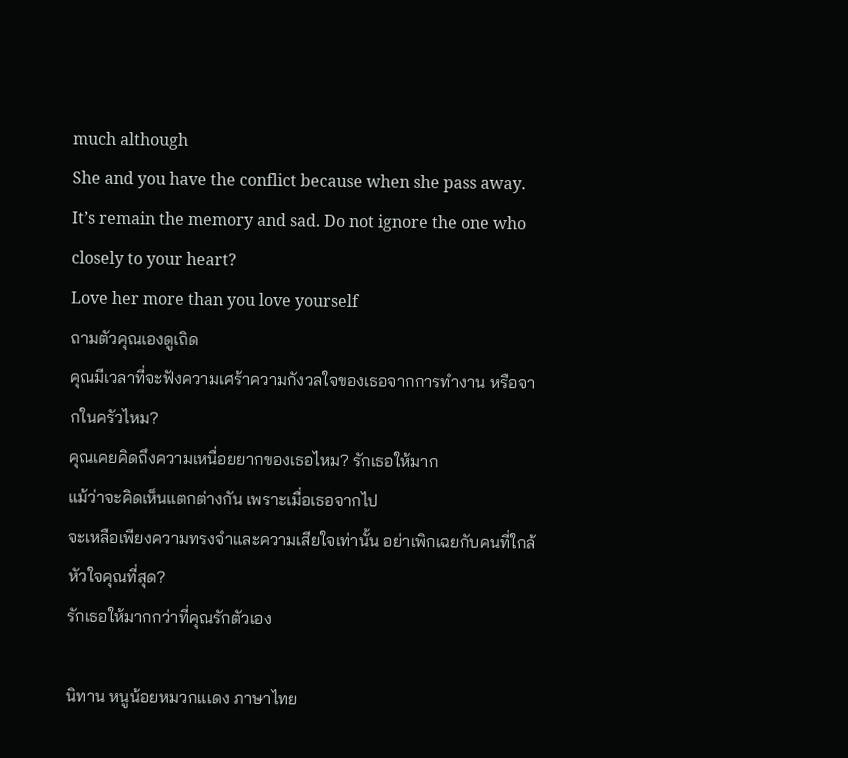much although
She and you have the conflict because when she pass away.
It’s remain the memory and sad. Do not ignore the one who closely to your heart?
Love her more than you love yourself
ถามตัวคุณเองดูเถิด
คุณมีเวลาที่จะฟังความเศร้าความกังวลใจของเธอจากการทำงาน หรือจากในครัวไหม?
คุณเคยคิดถึงความเหนื่อยยากของเธอไหม? รักเธอให้มาก
แม้ว่าจะคิดเห็นแตกต่างกัน เพราะเมื่อเธอจากไป
จะเหลือเพียงความทรงจำและความเสียใจเท่านั้น อย่าเพิกเฉยกับคนที่ใกล้หัวใจคุณที่สุด?
รักเธอให้มากกว่าที่คุณรักตัวเอง

นิทาน หนูน้อยหมวกแเดง ภาษาไทย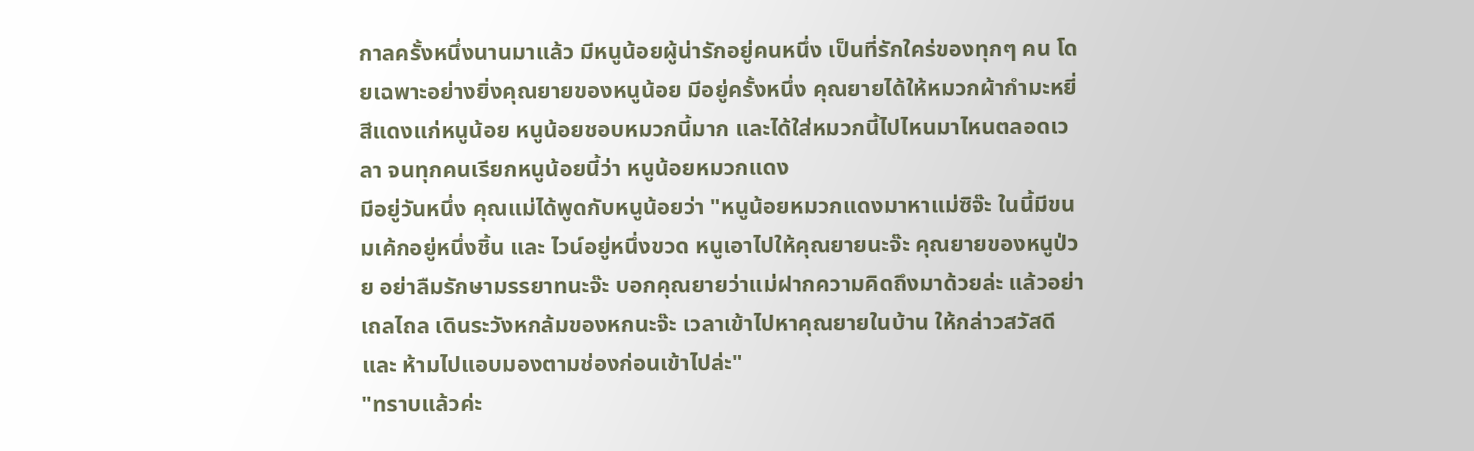กาลครั้งหนึ่งนานมาแล้ว มีหนูน้อยผู้น่ารักอยู่คนหนึ่ง เป็นที่รักใคร่ของทุกๆ คน โดยเฉพาะอย่างยิ่งคุณยายของหนูน้อย มีอยู่ครั้งหนึ่ง คุณยายได้ให้หมวกผ้ากำมะหยี่สีแดงแก่หนูน้อย หนูน้อยชอบหมวกนี้มาก และได้ใส่หมวกนี้ไปไหนมาไหนตลอดเวลา จนทุกคนเรียกหนูน้อยนี้ว่า หนูน้อยหมวกแดง
มีอยู่วันหนึ่ง คุณแม่ได้พูดกับหนูน้อยว่า "หนูน้อยหมวกแดงมาหาแม่ซิจ๊ะ ในนี้มีขนมเค้กอยู่หนึ่งชิ้น และ ไวน์อยู่หนึ่งขวด หนูเอาไปให้คุณยายนะจ๊ะ คุณยายของหนูป่วย อย่าลืมรักษามรรยาทนะจ๊ะ บอกคุณยายว่าแม่ฝากความคิดถึงมาด้วยล่ะ แล้วอย่าเถลไถล เดินระวังหกล้มของหกนะจ๊ะ เวลาเข้าไปหาคุณยายในบ้าน ให้กล่าวสวัสดี และ ห้ามไปแอบมองตามช่องก่อนเข้าไปล่ะ"
"ทราบแล้วค่ะ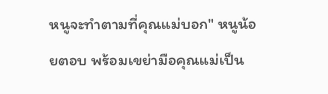หนูจะทำตามที่คุณแม่บอก" หนูน้อยตอบ พร้อมเขย่ามือคุณแม่เป็น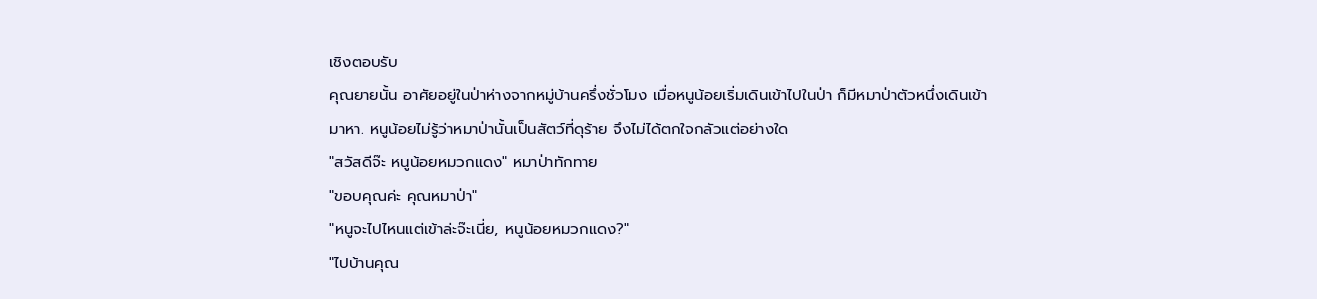เชิงตอบรับ
คุณยายนั้น อาศัยอยู่ในป่าห่างจากหมู่บ้านครึ่งชั่วโมง เมื่อหนูน้อยเริ่มเดินเข้าไปในป่า ก็มีหมาป่าตัวหนึ่งเดินเข้ามาหา. หนูน้อยไม่รู้ว่าหมาป่านั้นเป็นสัตว์ที่ดุร้าย จึงไม่ได้ตกใจกลัวแต่อย่างใด
"สวัสดีจ๊ะ หนูน้อยหมวกแดง" หมาป่าทักทาย
"ขอบคุณค่ะ คุณหมาป่า"
"หนูจะไปไหนแต่เข้าล่ะจ๊ะเนี่ย, หนูน้อยหมวกแดง?"
"ไปบ้านคุณ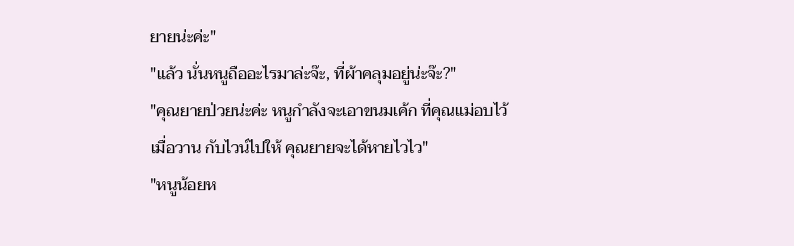ยายน่ะค่ะ"
"แล้ว นั่นหนูถืออะไรมาล่ะจ๊ะ, ที่ผ้าคลุมอยู่น่ะจ๊ะ?"
"คุณยายป่วยน่ะค่ะ หนูกำลังจะเอาขนมเค้ก ที่คุณแม่อบไว้เมื่อวาน กับไวน์ไปให้ คุณยายจะได้หายไวไว"
"หนูน้อยห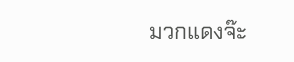มวกแดงจ๊ะ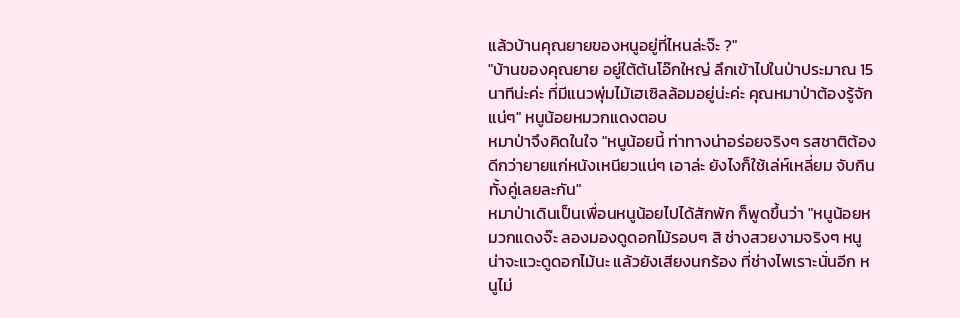แล้วบ้านคุณยายของหนูอยู่ที่ไหนล่ะจ๊ะ ?"
"บ้านของคุณยาย อยู่ใต้ต้นโอ๊กใหญ่ ลึกเข้าไปในป่าประมาณ 15 นาทีน่ะค่ะ ที่มีแนวพุ่มไม้เฮเซิลล้อมอยู่น่ะค่ะ คุณหมาป่าต้องรู้จักแน่ๆ" หนูน้อยหมวกแดงตอบ
หมาป่าจึงคิดในใจ "หนูน้อยนี้ ท่าทางน่าอร่อยจริงๆ รสชาติต้องดีกว่ายายแก่หนังเหนียวแน่ๆ เอาล่ะ ยังไงก็ใช้เล่ห์เหลี่ยม จับกินทั้งคู่เลยละกัน"
หมาป่าเดินเป็นเพื่อนหนูน้อยไปได้สักพัก ก็พูดขึ้นว่า "หนูน้อยหมวกแดงจ๊ะ ลองมองดูดอกไม้รอบๆ สิ ช่างสวยงามจริงๆ หนูน่าจะแวะดูดอกไม้นะ แล้วยังเสียงนกร้อง ที่ช่างไพเราะนั่นอีก หนูไม่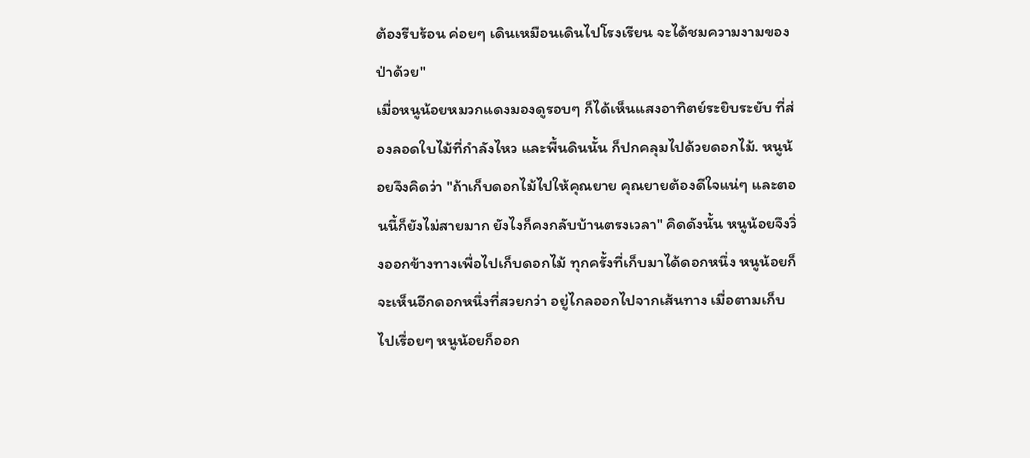ต้องรีบร้อน ค่อยๆ เดินเหมือนเดินไปโรงเรียน จะได้ชมความงามของป่าด้วย"
เมื่อหนูน้อยหมวกแดงมองดูรอบๆ ก็ได้เห็นแสงอาทิตย์ระยิบระยับ ที่ส่องลอดใบไม้ที่กำลังไหว และพื้นดินนั้น ก็ปกคลุมไปด้วยดอกไม้. หนูน้อยจึงคิดว่า "ถ้าเก็บดอกไม้ไปให้คุณยาย คุณยายต้องดีใจแน่ๆ และตอนนี้ก็ยังไม่สายมาก ยังไงก็คงกลับบ้านตรงเวลา" คิดดังนั้น หนูน้อยจึงวิ่งออกข้างทางเพื่อไปเก็บดอกไม้ ทุกครั้งที่เก็บมาได้ดอกหนึ่ง หนูน้อยก็จะเห็นอีกดอกหนึ่งที่สวยกว่า อยู่ไกลออกไปจากเส้นทาง เมื่อตามเก็บไปเรื่อยๆ หนูน้อยก็ออก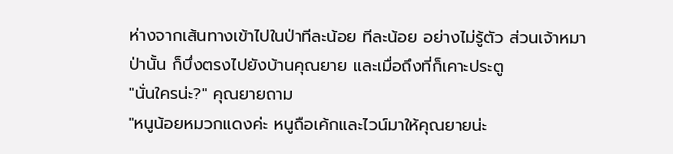ห่างจากเส้นทางเข้าไปในป่าทีละน้อย ทีละน้อย อย่างไม่รู้ตัว ส่วนเจ้าหมาป่านั้น ก็บึ่งตรงไปยังบ้านคุณยาย และเมื่อถึงที่ก็เคาะประตู
"นั่นใครน่ะ?" คุณยายถาม
"หนูน้อยหมวกแดงค่ะ หนูถือเค้กและไวน์มาให้คุณยายน่ะ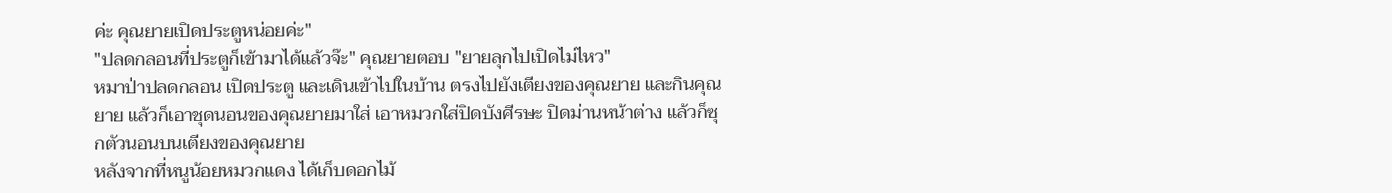ค่ะ คุณยายเปิดประตูหน่อยค่ะ"
"ปลดกลอนที่ประตูก็เข้ามาได้แล้วจ๊ะ" คุณยายตอบ "ยายลุกไปเปิดไม่ไหว"
หมาป่าปลดกลอน เปิดประตู และเดินเข้าไปในบ้าน ตรงไปยังเตียงของคุณยาย และกินคุณยาย แล้วก็เอาชุดนอนของคุณยายมาใส่ เอาหมวกใส่ปิดบังศีรษะ ปิดม่านหน้าต่าง แล้วก็ซุกตัวนอนบนเตียงของคุณยาย
หลังจากที่หนูน้อยหมวกแดง ได้เก็บดอกไม้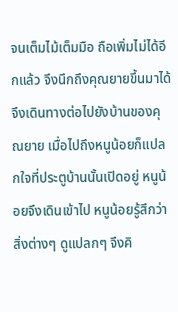จนเต็มไม้เต็มมือ ถือเพิ่มไม่ได้อีกแล้ว จึงนึกถึงคุณยายขึ้นมาได้ จึงเดินทางต่อไปยังบ้านของคุณยาย เมื่อไปถึงหนูน้อยก็แปลกใจที่ประตูบ้านนั้นเปิดอยู่ หนูน้อยจึงเดินเข้าไป หนูน้อยรู้สึกว่าสิ่งต่างๆ ดูแปลกๆ จึงคิ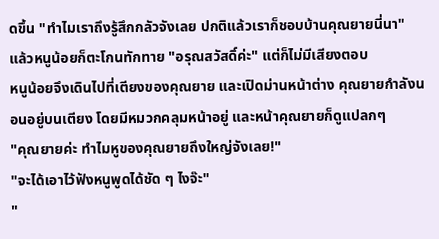ดขึ้น "ทำไมเราถึงรู้สึกกลัวจังเลย ปกติแล้วเราก็ชอบบ้านคุณยายนี่นา"
แล้วหนูน้อยก็ตะโกนทักทาย "อรุณสวัสดิ์ค่ะ" แต่ก็ไม่มีเสียงตอบ
หนูน้อยจึงเดินไปที่เตียงของคุณยาย และเปิดม่านหน้าต่าง คุณยายกำลังนอนอยู่บนเตียง โดยมีหมวกคลุมหน้าอยู่ และหน้าคุณยายก็ดูแปลกๆ
"คุณยายค่ะ ทำไมหูของคุณยายถึงใหญ่จังเลย!"
"จะได้เอาไว้ฟังหนูพูดได้ชัด ๆ ไงจ๊ะ"
"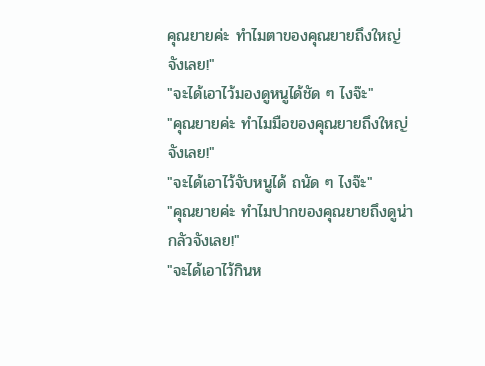คุณยายค่ะ ทำไมตาของคุณยายถึงใหญ่จังเลย!"
"จะได้เอาไว้มองดูหนูได้ชัด ๆ ไงจ๊ะ"
"คุณยายค่ะ ทำไมมือของคุณยายถึงใหญ่จังเลย!"
"จะได้เอาไว้จับหนูได้ ถนัด ๆ ไงจ๊ะ"
"คุณยายค่ะ ทำไมปากของคุณยายถึงดูน่ากลัวจังเลย!"
"จะได้เอาไว้กินห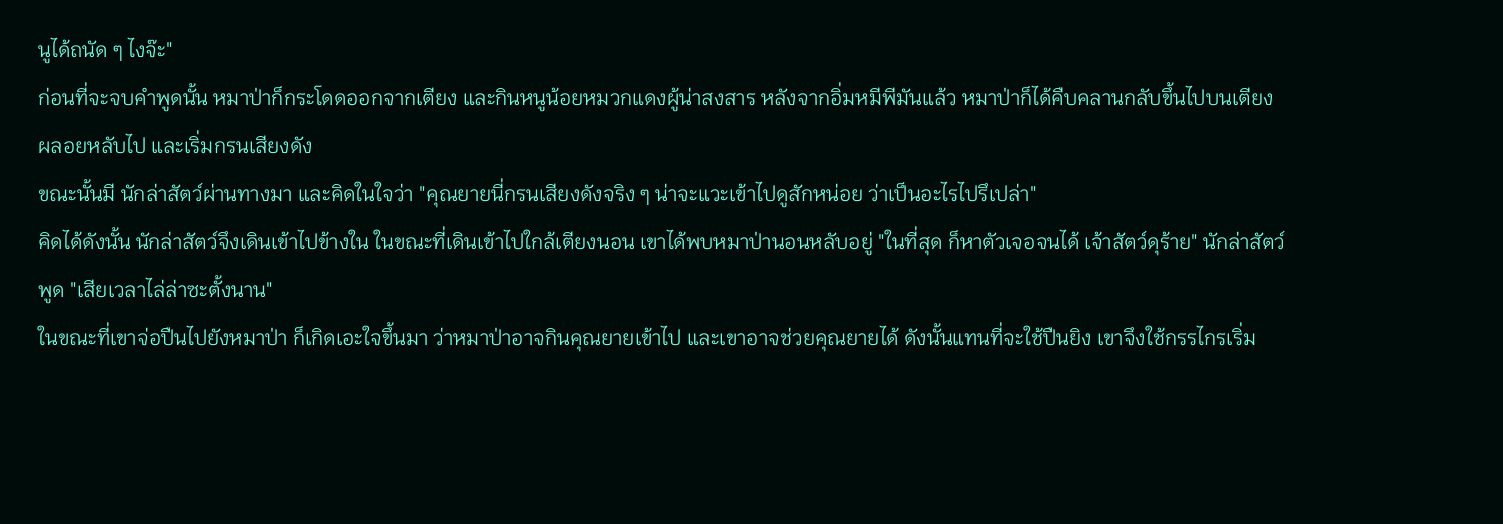นูได้ถนัด ๆ ไงจ๊ะ"
ก่อนที่จะจบคำพูดนั้น หมาป่าก็กระโดดออกจากเตียง และกินหนูน้อยหมวกแดงผู้น่าสงสาร หลังจากอิ่มหมีพีมันแล้ว หมาป่าก็ได้คืบคลานกลับขึ้นไปบนเตียง ผลอยหลับไป และเริ่มกรนเสียงดัง
ขณะนั้นมี นักล่าสัตว์ผ่านทางมา และคิดในใจว่า "คุณยายนี่กรนเสียงดังจริง ๆ น่าจะแวะเข้าไปดูสักหน่อย ว่าเป็นอะไรไปรึเปล่า"
คิดได้ดังนั้น นักล่าสัตว์จึงเดินเข้าไปข้างใน ในขณะที่เดินเข้าไปใกล้เตียงนอน เขาได้พบหมาป่านอนหลับอยู่ "ในที่สุด ก็หาตัวเจอจนได้ เจ้าสัตว์ดุร้าย" นักล่าสัตว์พูด "เสียเวลาไล่ล่าซะตั้งนาน"
ในขณะที่เขาจ่อปืนไปยังหมาป่า ก็เกิดเอะใจขึ้นมา ว่าหมาป่าอาจกินคุณยายเข้าไป และเขาอาจช่วยคุณยายได้ ดังนั้นแทนที่จะใช้ปืนยิง เขาจึงใช้กรรไกรเริ่ม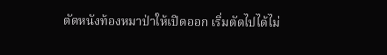ตัดหนังท้องหมาป่าให้เปิดออก เริ่มตัดไปได้ไม่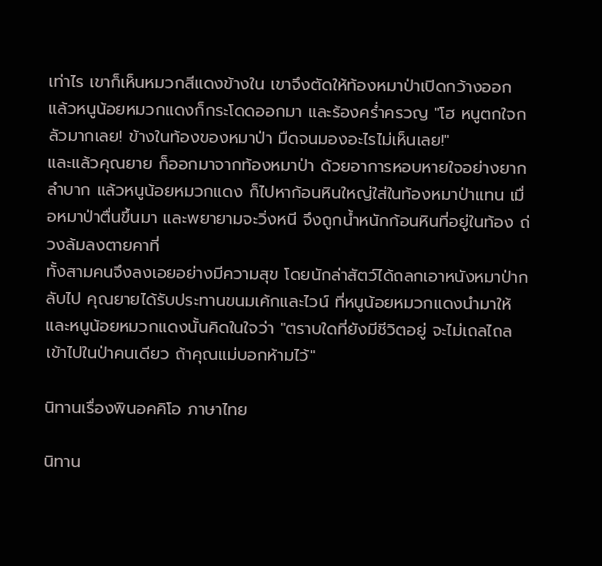เท่าไร เขาก็เห็นหมวกสีแดงข้างใน เขาจึงตัดให้ท้องหมาป่าเปิดกว้างออก แล้วหนูน้อยหมวกแดงก็กระโดดออกมา และร้องคร่ำครวญ "โฮ หนูตกใจกลัวมากเลย! ข้างในท้องของหมาป่า มืดจนมองอะไรไม่เห็นเลย!"
และแล้วคุณยาย ก็ออกมาจากท้องหมาป่า ด้วยอาการหอบหายใจอย่างยากลำบาก แล้วหนูน้อยหมวกแดง ก็ไปหาก้อนหินใหญ่ใส่ในท้องหมาป่าแทน เมื่อหมาป่าตื่นขึ้นมา และพยายามจะวิ่งหนี จึงถูกน้ำหนักก้อนหินที่อยู่ในท้อง ถ่วงล้มลงตายคาที่
ทั้งสามคนจึงลงเอยอย่างมีความสุข โดยนักล่าสัตว์ได้ถลกเอาหนังหมาป่ากลับไป คุณยายได้รับประทานขนมเค้กและไวน์ ที่หนูน้อยหมวกแดงนำมาให้ และหนูน้อยหมวกแดงนั้นคิดในใจว่า "ตราบใดที่ยังมีชีวิตอยู่ จะไม่เถลไถลเข้าไปในป่าคนเดียว ถ้าคุณแม่บอกห้ามไว้"

นิทานเรื่องพินอคคิโอ ภาษาไทย

นิทาน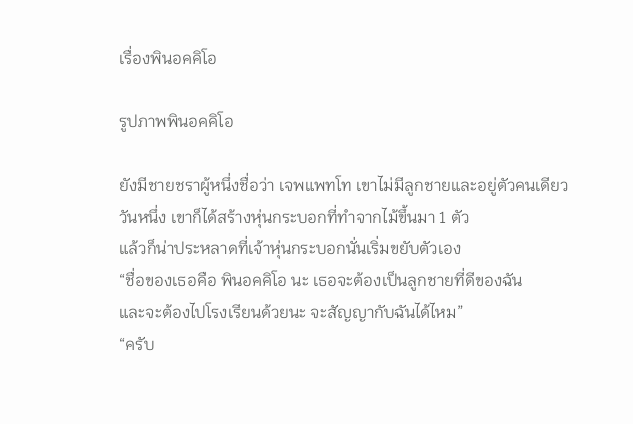เรื่องพินอคคิโอ

รูปภาพพินอคคิโอ

ยังมีชายชราผู้หนึ่งชื่อว่า เจพแพทโท เขาไม่มีลูกชายและอยู่ตัวคนเดียว
วันหนึ่ง เขาก็ได้สร้างหุ่นกระบอกที่ทำจากไม้ขึ้นมา 1 ตัว
แล้วก็น่าประหลาดที่เจ้าหุ่นกระบอกนั่นเริ่มขยับตัวเอง
“ชื่อของเธอคือ พินอคคิโอ นะ เธอจะต้องเป็นลูกชายที่ดีของฉัน
และจะต้องไปโรงเรียนด้วยนะ จะสัญญากับฉันได้ไหม”
“ครับ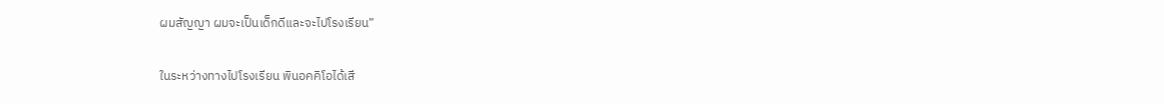ผมสัญญา ผมจะเป็นเด็กดีและจะไปโรงเรียน”

ในระหว่างทางไปโรงเรียน พินอคคิโอได้เสี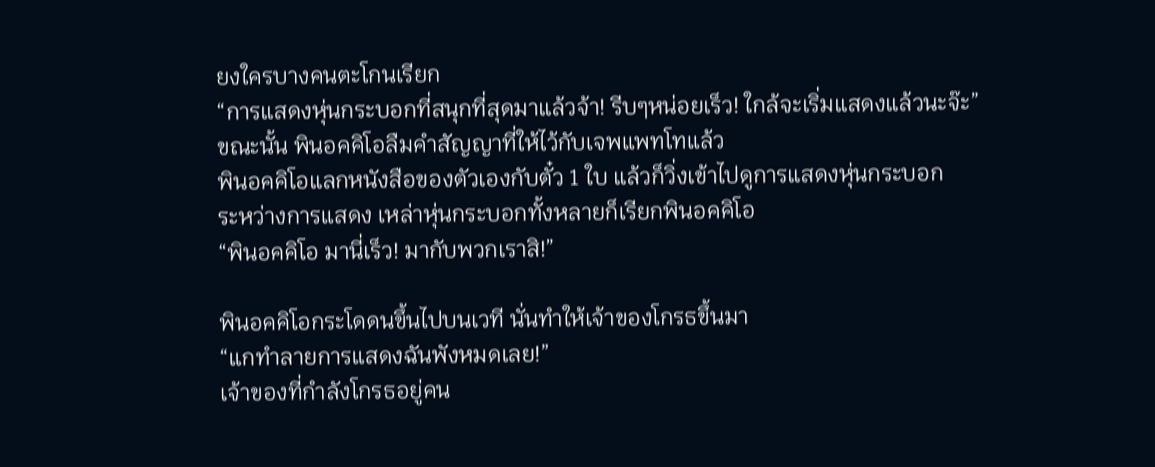ยงใครบางคนตะโกนเรียก
“การแสดงหุ่นกระบอกที่สนุกที่สุดมาแล้วจ้า! รีบๆหน่อยเร็ว! ใกล้จะเริ่มแสดงแล้วนะจ๊ะ”
ขณะนั้น พินอคคิโอลืมคำสัญญาที่ให้ไว้กับเจพแพทโทแล้ว
พินอคคิโอแลกหนังสือของตัวเองกับตั๋ว 1 ใบ แล้วก็วิ่งเข้าไปดูการแสดงหุ่นกระบอก
ระหว่างการแสดง เหล่าหุ่นกระบอกทั้งหลายก็เรียกพินอคคิโอ
“พินอคคิโอ มานี่เร็ว! มากับพวกเราสิ!”

พินอคคิโอกระโดดนขึ้นไปบนเวที นั่นทำให้เจ้าของโกรธขึ้นมา
“แกทำลายการแสดงฉันพังหมดเลย!”
เจ้าของที่กำลังโกรธอยู่คน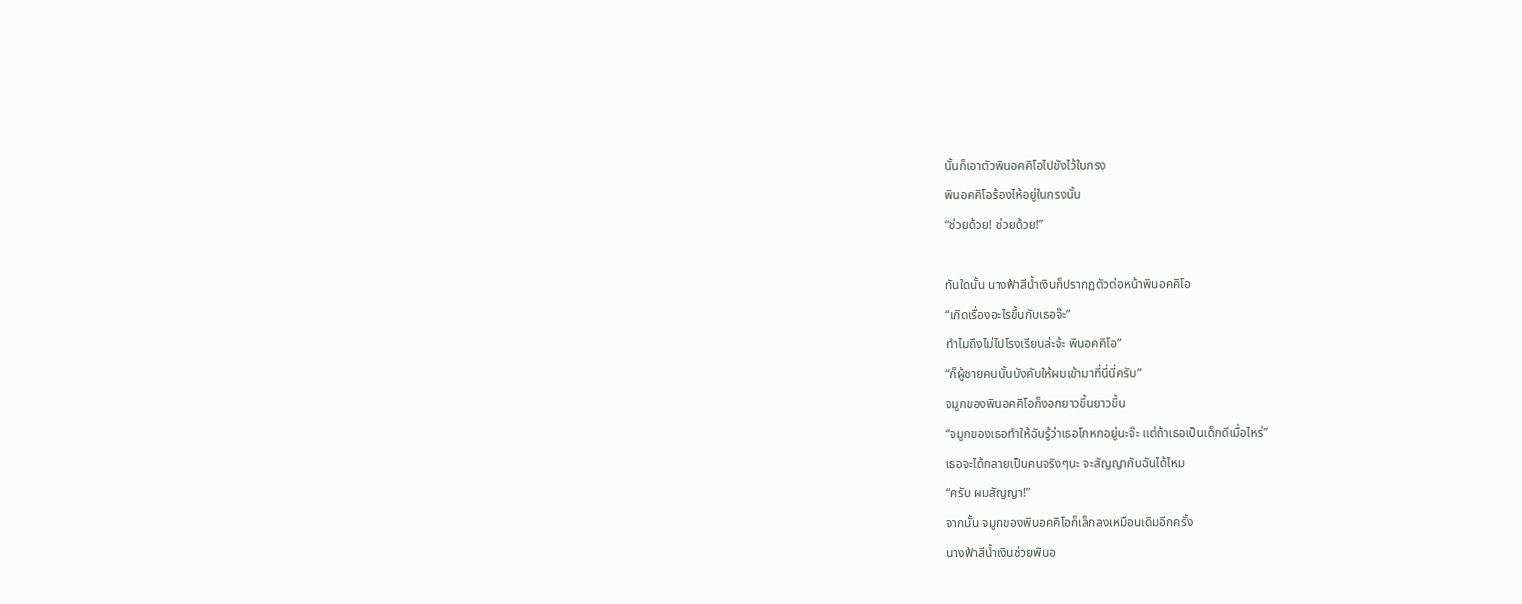นั้นก็เอาตัวพินอคคิโอไปขังไว้ในกรง
พินอคคิโอร้องไห้อยู่ในกรงนั้น
“ช่วยด้วย! ช่วยด้วย!”

ทันใดนั้น นางฟ้าสีน้ำเงินก็ปรากฏตัวต่อหน้าพินอคคิโอ
“เกิดเรื่องอะไรขึ้นกับเธอจ๊ะ”
ทำไมถึงไม่ไปโรงเรียนล่ะจ้ะ พินอคคิโอ”
“ก็ผู้ชายคนนั้นบังคับให้ผมเข้ามาที่นี่นี่ครับ”
จมูกของพินอคคิโอก็งอกยาวขึ้นยาวขึ้น
“จมูกของเธอทำให้ฉันรู้ว่าเธอโกหกอยู่นะจ๊ะ แต่ถ้าเธอเป็นเด็กดีเมื่อไหร่”
เธอจะได้กลายเป็นคนจริงๆนะ จะสัญญากับฉันได้ไหม
“ครับ ผมสัญญา!”
จากนั้น จมูกของพินอคคิโอก็เล็กลงเหมือนเดิมอีกครั้ง
นางฟ้าสีน้ำเงินช่วยพินอ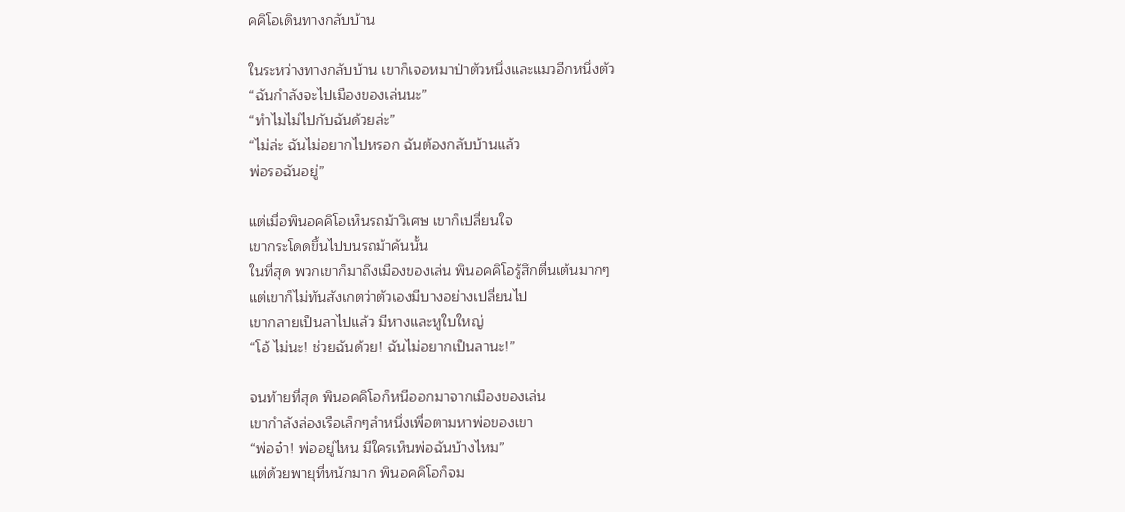คคิโอเดินทางกลับบ้าน

ในระหว่างทางกลับบ้าน เขาก็เจอหมาป่าตัวหนึ่งและแมวอีกหนึ่งตัว
“ฉันกำลังจะไปเมืองของเล่นนะ”
“ทำไมไม่ไปกับฉันด้วยล่ะ”
“ไม่ล่ะ ฉันไม่อยากไปหรอก ฉันต้องกลับบ้านแล้ว
พ่อรอฉันอยู่”

แต่เมื่อพินอคคิโอเห็นรถม้าวิเศษ เขาก็เปลี่ยนใจ
เขากระโดดขึ้นไปบนรถม้าคันนั้น
ในที่สุด พวกเขาก็มาถึงเมืองของเล่น พินอคคิโอรู้สึกตื่นเต้นมากๆ
แต่เขาก็ไม่ทันสังเกตว่าตัวเองมีบางอย่างเปลี่ยนไป
เขากลายเป็นลาไปแล้ว มีหางและหูใบใหญ่
“โอ้ ไม่นะ! ช่วยฉันด้วย! ฉันไม่อยากเป็นลานะ!”

จนท้ายที่สุด พินอคคิโอก็หนีออกมาจากเมืองของเล่น
เขากำลังล่องเรือเล็กๆลำหนึ่งเพื่อตามหาพ่อของเขา
“พ่อจ๋า! พ่ออยู่ไหน มีใครเห็นพ่อฉันบ้างไหม”
แต่ด้วยพายุที่หนักมาก พินอคคิโอก็จม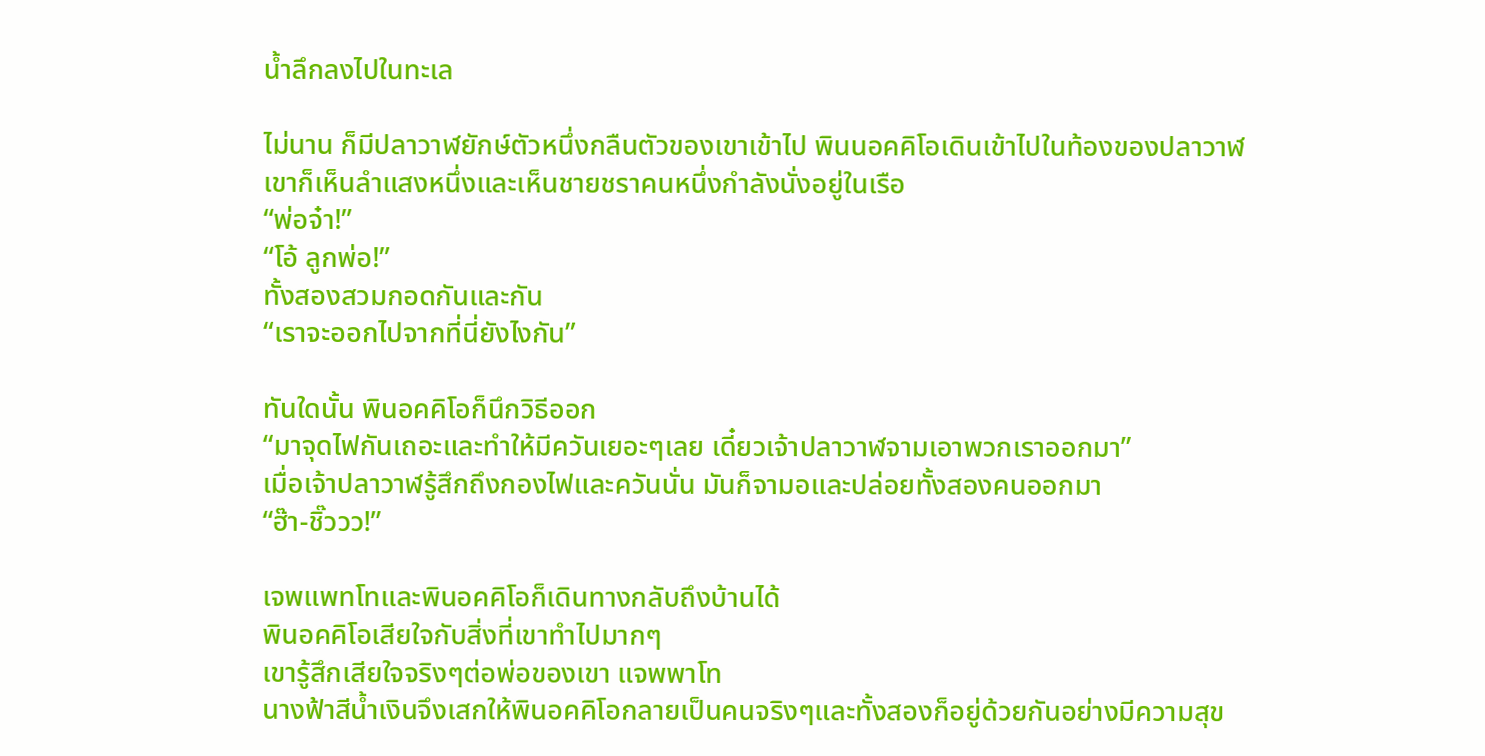น้ำลึกลงไปในทะเล

ไม่นาน ก็มีปลาวาฬยักษ์ตัวหนึ่งกลืนตัวของเขาเข้าไป พินนอคคิโอเดินเข้าไปในท้องของปลาวาฬ
เขาก็เห็นลำแสงหนึ่งและเห็นชายชราคนหนึ่งกำลังนั่งอยู่ในเรือ
“พ่อจ๋า!”
“โอ้ ลูกพ่อ!”
ทั้งสองสวมกอดกันและกัน
“เราจะออกไปจากที่นี่ยังไงกัน”

ทันใดนั้น พินอคคิโอก็นึกวิธีออก
“มาจุดไฟกันเถอะและทำให้มีควันเยอะๆเลย เดี๋ยวเจ้าปลาวาฬจามเอาพวกเราออกมา”
เมื่อเจ้าปลาวาฬรู้สึกถึงกองไฟและควันนั่น มันก็จามอและปล่อยทั้งสองคนออกมา
“ฮ๊า-ชิ๊ววว!”

เจพแพทโทและพินอคคิโอก็เดินทางกลับถึงบ้านได้
พินอคคิโอเสียใจกับสิ่งที่เขาทำไปมากๆ
เขารู้สึกเสียใจจริงๆต่อพ่อของเขา แจพพาโท
นางฟ้าสีน้ำเงินจึงเสกให้พินอคคิโอกลายเป็นคนจริงๆและทั้งสองก็อยู่ด้วยกันอย่างมีความสุข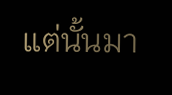แต่นั้นมา